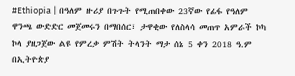#Ethiopia | በዓለም ዙሪያ በጉጉት የሚጠበቀው 23ኛው የፊፋ የዓለም ዋንጫ ውድድር መጀመሩን በማበሰር፣ ታዋቂው የለስላሳ መጠጥ አምራች ኮካ ኮላ ያዘጋጀው ልዩ የምረቃ ምሽት ትላንት ማታ ሰኔ 5 ቀን 2018 ዓ.ም በኢትዮጵያ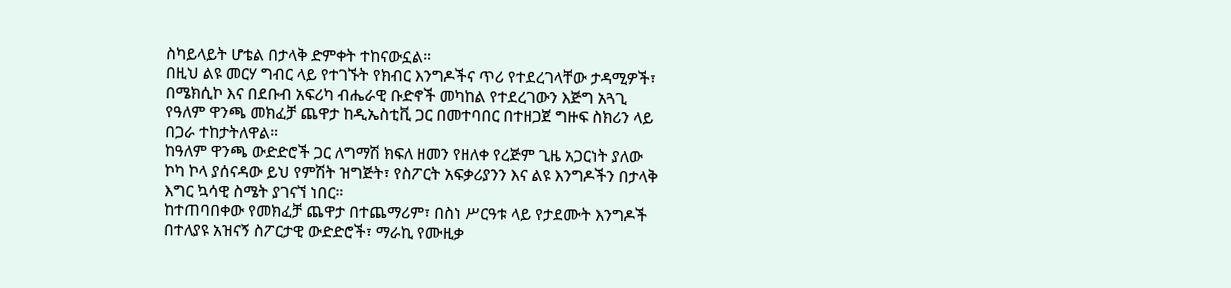ስካይላይት ሆቴል በታላቅ ድምቀት ተከናውኗል።
በዚህ ልዩ መርሃ ግብር ላይ የተገኙት የክብር እንግዶችና ጥሪ የተደረገላቸው ታዳሚዎች፣ በሜክሲኮ እና በደቡብ አፍሪካ ብሔራዊ ቡድኖች መካከል የተደረገውን እጅግ አጓጊ የዓለም ዋንጫ መክፈቻ ጨዋታ ከዲኤስቲቪ ጋር በመተባበር በተዘጋጀ ግዙፍ ስክሪን ላይ በጋራ ተከታትለዋል።
ከዓለም ዋንጫ ውድድሮች ጋር ለግማሽ ክፍለ ዘመን የዘለቀ የረጅም ጊዜ አጋርነት ያለው ኮካ ኮላ ያሰናዳው ይህ የምሽት ዝግጅት፣ የስፖርት አፍቃሪያንን እና ልዩ እንግዶችን በታላቅ እግር ኳሳዊ ስሜት ያገናኘ ነበር።
ከተጠባበቀው የመክፈቻ ጨዋታ በተጨማሪም፣ በስነ ሥርዓቱ ላይ የታደሙት እንግዶች በተለያዩ አዝናኝ ስፖርታዊ ውድድሮች፣ ማራኪ የሙዚቃ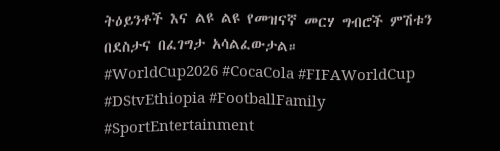ትዕይንቶች እና ልዩ ልዩ የመዝናኛ መርሃ ግብሮች ምሽቱን በደስታና በፈገግታ አሳልፈውታል።
#WorldCup2026 #CocaCola #FIFAWorldCup #DStvEthiopia #FootballFamily #SportEntertainment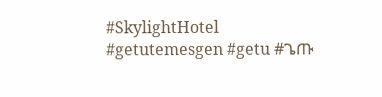#SkylightHotel #getutemesgen #getu #ጌጡ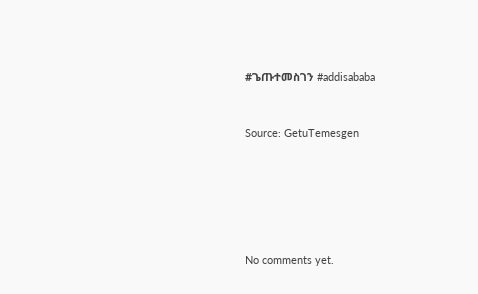#ጌጡተመስገን #addisababa



Source: GetuTemesgen








No comments yet.